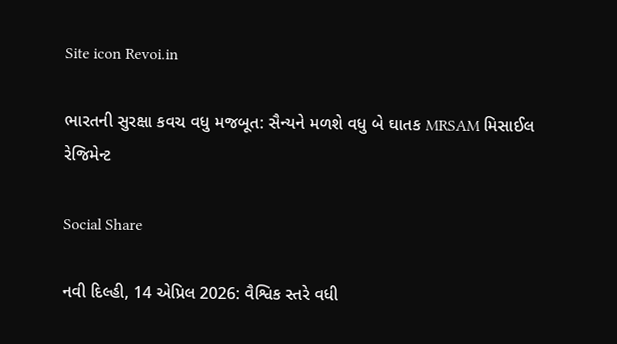Site icon Revoi.in

ભારતની સુરક્ષા કવચ વધુ મજબૂત: સૈન્યને મળશે વધુ બે ઘાતક MRSAM મિસાઈલ રેજિમેન્ટ

Social Share

નવી દિલ્હી, 14 એપ્રિલ 2026: વૈશ્વિક સ્તરે વધી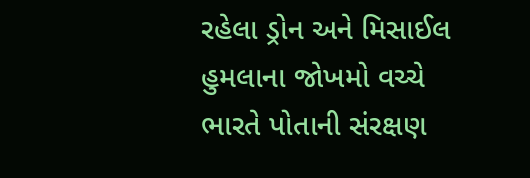રહેલા ડ્રોન અને મિસાઈલ હુમલાના જોખમો વચ્ચે ભારતે પોતાની સંરક્ષણ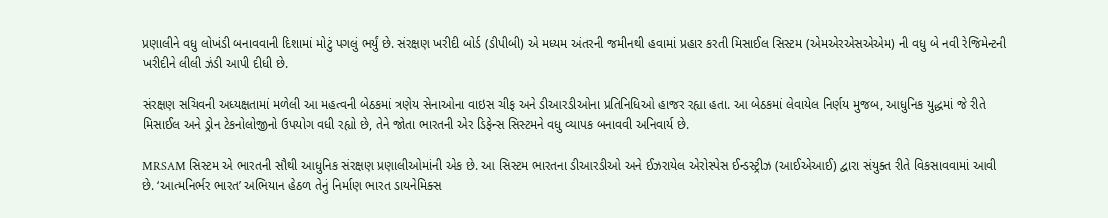પ્રણાલીને વધુ લોખંડી બનાવવાની દિશામાં મોટું પગલું ભર્યું છે. સંરક્ષણ ખરીદી બોર્ડ (ડીપીબી) એ મધ્યમ અંતરની જમીનથી હવામાં પ્રહાર કરતી મિસાઈલ સિસ્ટમ (એમએરએસએએમ) ની વધુ બે નવી રેજિમેન્ટની ખરીદીને લીલી ઝંડી આપી દીધી છે.

સંરક્ષણ સચિવની અધ્યક્ષતામાં મળેલી આ મહત્વની બેઠકમાં ત્રણેય સેનાઓના વાઇસ ચીફ અને ડીઆરડીઓના પ્રતિનિધિઓ હાજર રહ્યા હતા. આ બેઠકમાં લેવાયેલ નિર્ણય મુજબ, આધુનિક યુદ્ધમાં જે રીતે મિસાઈલ અને ડ્રોન ટેકનોલોજીનો ઉપયોગ વધી રહ્યો છે, તેને જોતા ભારતની એર ડિફેન્સ સિસ્ટમને વધુ વ્યાપક બનાવવી અનિવાર્ય છે.

MRSAM સિસ્ટમ એ ભારતની સૌથી આધુનિક સંરક્ષણ પ્રણાલીઓમાંની એક છે. આ સિસ્ટમ ભારતના ડીઆરડીઓ અને ઈઝરાયેલ એરોસ્પેસ ઈન્ડસ્ટ્રીઝ (આઈએઆઈ) દ્વારા સંયુક્ત રીતે વિકસાવવામાં આવી છે. ‘આત્મનિર્ભર ભારત’ અભિયાન હેઠળ તેનું નિર્માણ ભારત ડાયનેમિક્સ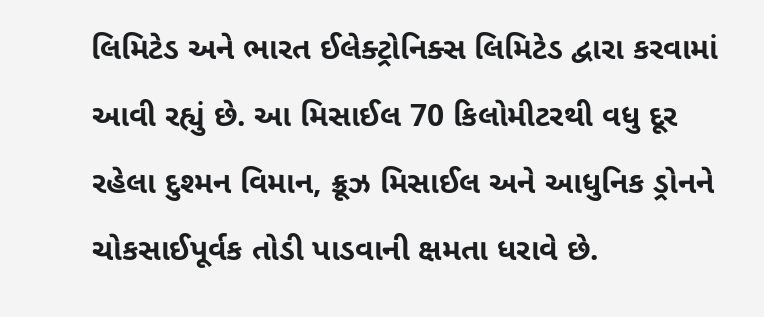લિમિટેડ અને ભારત ઈલેક્ટ્રોનિક્સ લિમિટેડ દ્વારા કરવામાં આવી રહ્યું છે. આ મિસાઈલ 70 કિલોમીટરથી વધુ દૂર રહેલા દુશ્મન વિમાન, ક્રૂઝ મિસાઈલ અને આધુનિક ડ્રોનને ચોકસાઈપૂર્વક તોડી પાડવાની ક્ષમતા ધરાવે છે.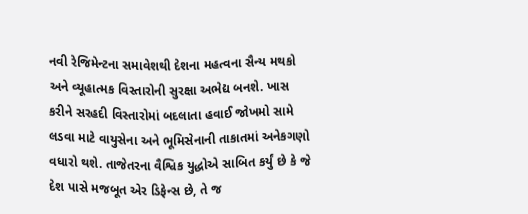નવી રેજિમેન્ટના સમાવેશથી દેશના મહત્વના સૈન્ય મથકો અને વ્યૂહાત્મક વિસ્તારોની સુરક્ષા અભેદ્ય બનશે. ખાસ કરીને સરહદી વિસ્તારોમાં બદલાતા હવાઈ જોખમો સામે લડવા માટે વાયુસેના અને ભૂમિસેનાની તાકાતમાં અનેકગણો વધારો થશે. તાજેતરના વૈશ્વિક યુદ્ધોએ સાબિત કર્યું છે કે જે દેશ પાસે મજબૂત એર ડિફેન્સ છે, તે જ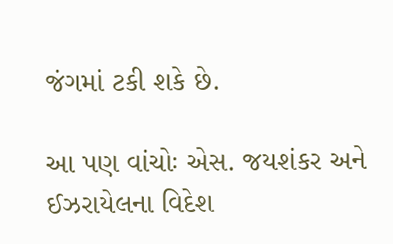જંગમાં ટકી શકે છે.

આ પણ વાંચોઃ એસ. જયશંકર અને ઈઝરાયેલના વિદેશ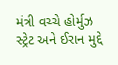મંત્રી વચ્ચે હોર્મુઝ સ્ટ્રેટ અને ઈરાન મુદ્દે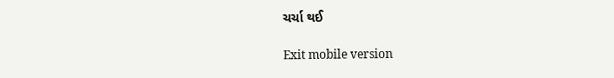ચર્ચા થઈ

Exit mobile version